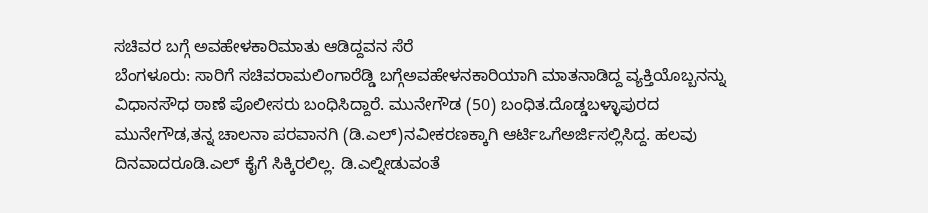ಸಚಿವರ ಬಗ್ಗೆ ಅವಹೇಳಕಾರಿಮಾತು ಆಡಿದ್ದವನ ಸೆರೆ
ಬೆಂಗಳೂರು: ಸಾರಿಗೆ ಸಚಿವರಾಮಲಿಂಗಾರೆಡ್ಡಿ ಬಗ್ಗೆಅವಹೇಳನಕಾರಿಯಾಗಿ ಮಾತನಾಡಿದ್ದ ವ್ಯಕ್ತಿಯೊಬ್ಬನನ್ನು ವಿಧಾನಸೌಧ ಠಾಣೆ ಪೊಲೀಸರು ಬಂಧಿಸಿದ್ದಾರೆ. ಮುನೇಗೌಡ (50) ಬಂಧಿತ.ದೊಡ್ಡಬಳ್ಳಾಪುರದ ಮುನೇಗೌಡ,ತನ್ನ ಚಾಲನಾ ಪರವಾನಗಿ (ಡಿ.ಎಲ್)ನವೀಕರಣಕ್ಕಾಗಿ ಆರ್ಟಿಒಗೆಅರ್ಜಿಸಲ್ಲಿಸಿದ್ದ. ಹಲವು ದಿನವಾದರೂಡಿ.ಎಲ್ ಕೈಗೆ ಸಿಕ್ಕಿರಲಿಲ್ಲ. ಡಿ.ಎಲ್ನೀಡುವಂತೆ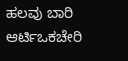ಹಲವು ಬಾರಿ ಆರ್ಟಿಒಕಚೇರಿ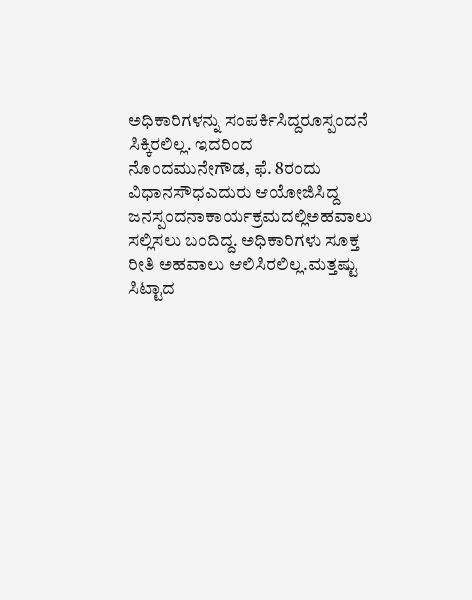ಅಧಿಕಾರಿಗಳನ್ನು ಸಂಪರ್ಕಿಸಿದ್ದರೂಸ್ಪಂದನೆ ಸಿಕ್ಕಿರಲಿಲ್ಲ. ಇದರಿಂದ ನೊಂದಮುನೇಗೌಡ, ಫೆ. 8ರಂದು ವಿಧಾನಸೌಧಎದುರು ಆಯೋಜಿಸಿದ್ದ ಜನಸ್ಪಂದನಾಕಾರ್ಯಕ್ರಮದಲ್ಲಿಅಹವಾಲು ಸಲ್ಲಿಸಲು ಬಂದಿದ್ದ. ಅಧಿಕಾರಿಗಳು ಸೂಕ್ತ ರೀತಿ ಅಹವಾಲು ಆಲಿಸಿರಲಿಲ್ಲ.ಮತ್ತಷ್ಟು ಸಿಟ್ಟಾದ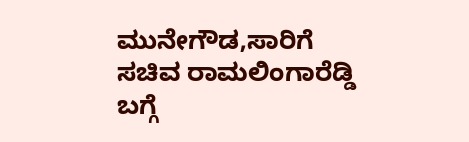ಮುನೇಗೌಡ,ಸಾರಿಗೆ ಸಚಿವ ರಾಮಲಿಂಗಾರೆಡ್ಡಿ ಬಗ್ಗೆ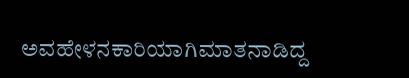ಅವಹೇಳನಕಾರಿಯಾಗಿಮಾತನಾಡಿದ್ದ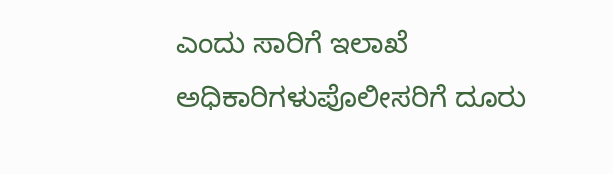ಎಂದು ಸಾರಿಗೆ ಇಲಾಖೆ ಅಧಿಕಾರಿಗಳುಪೊಲೀಸರಿಗೆ ದೂರು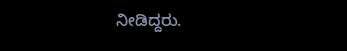ನೀಡಿದ್ದರು.